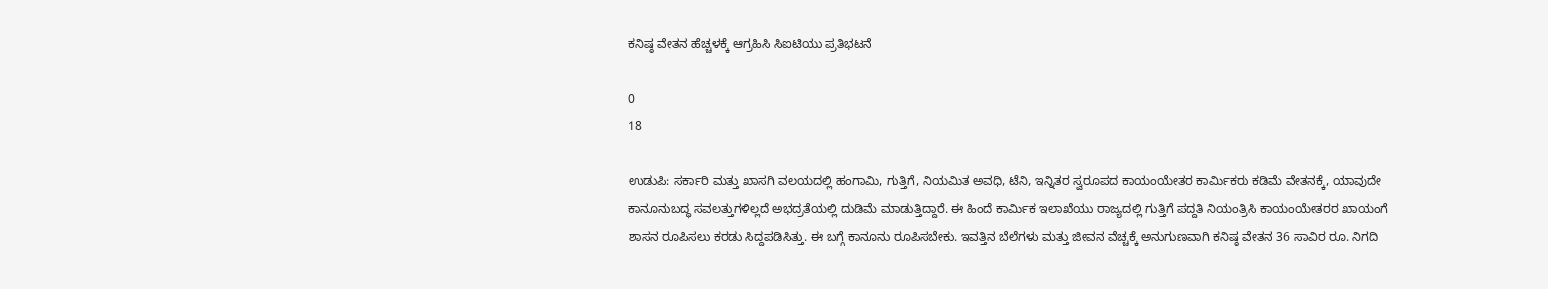ಕನಿಷ್ಠ ವೇತನ ಹೆಚ್ಚಳಕ್ಕೆ ಆಗ್ರಹಿಸಿ ಸಿಐಟಿಯು ಪ್ರತಿಭಟನೆ

0
18

ಉಡುಪಿ: ಸರ್ಕಾರಿ ಮತ್ತು ಖಾಸಗಿ ವಲಯದಲ್ಲಿ ಹಂಗಾಮಿ, ಗುತ್ತಿಗೆ, ನಿಯಮಿತ ಅವಧಿ, ಟೆನಿ, ಇನ್ನಿತರ ಸ್ವರೂಪದ ಕಾಯಂಯೇತರ ಕಾರ್ಮಿಕರು ಕಡಿಮೆ ವೇತನಕ್ಕೆ, ಯಾವುದೇ ಕಾನೂನುಬದ್ಧ ಸವಲತ್ತುಗಳಿಲ್ಲದೆ ಅಭದ್ರತೆಯಲ್ಲಿ ದುಡಿಮೆ ಮಾಡುತ್ತಿದ್ದಾರೆ. ಈ ಹಿಂದೆ ಕಾರ್ಮಿಕ ಇಲಾಖೆಯು ರಾಜ್ಯದಲ್ಲಿ ಗುತ್ತಿಗೆ ಪದ್ದತಿ ನಿಯಂತ್ರಿಸಿ ಕಾಯಂಯೇತರರ ಖಾಯಂಗೆ ಶಾಸನ ರೂಪಿಸಲು ಕರಡು ಸಿದ್ದಪಡಿಸಿತ್ತು. ಈ ಬಗ್ಗೆ ಕಾನೂನು ರೂಪಿಸಬೇಕು. ಇವತ್ತಿನ ಬೆಲೆಗಳು ಮತ್ತು ಜೀವನ ವೆಚ್ಚಕ್ಕೆ ಅನುಗುಣವಾಗಿ ಕನಿಷ್ಠ ವೇತನ 36 ಸಾವಿರ ರೂ. ನಿಗದಿ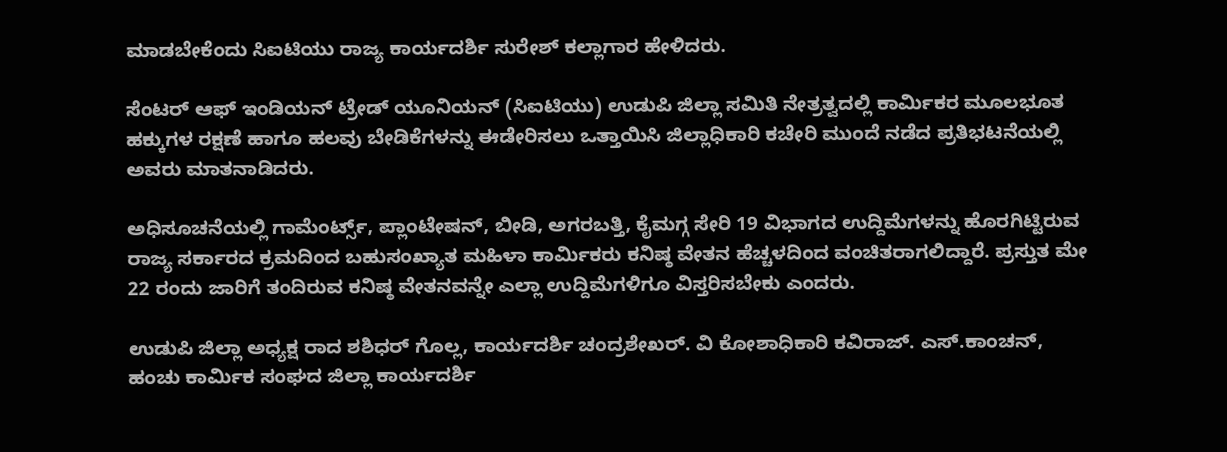ಮಾಡಬೇಕೆಂದು ಸಿಐಟಿಯು ರಾಜ್ಯ ಕಾರ್ಯದರ್ಶಿ ಸುರೇಶ್ ಕಲ್ಲಾಗಾರ ಹೇಳಿದರು.

ಸೆಂಟರ್ ಆಫ್ ಇಂಡಿಯನ್ ಟ್ರೇಡ್ ಯೂನಿಯನ್ (ಸಿಐಟಿಯು) ಉಡುಪಿ ಜಿಲ್ಲಾ ಸಮಿತಿ ನೇತ್ರತ್ವದಲ್ಲಿ ಕಾರ್ಮಿಕರ ಮೂಲಭೂತ ಹಕ್ಕುಗಳ ರಕ್ಷಣೆ ಹಾಗೂ ಹಲವು ಬೇಡಿಕೆಗಳನ್ನು ಈಡೇರಿಸಲು ಒತ್ತಾಯಿಸಿ ಜಿಲ್ಲಾಧಿಕಾರಿ ಕಚೇರಿ ಮುಂದೆ ನಡೆದ ಪ್ರತಿಭಟನೆಯಲ್ಲಿ ಅವರು ಮಾತನಾಡಿದರು.

ಅಧಿಸೂಚನೆಯಲ್ಲಿ ಗಾಮೆಂರ್ಟ್ಸ್, ಪ್ಲಾಂಟೇಷನ್, ಬೀಡಿ, ಅಗರಬತ್ತಿ, ಕೈಮಗ್ಗ ಸೇರಿ 19 ವಿಭಾಗದ ಉದ್ದಿಮೆಗಳನ್ನು ಹೊರಗಿಟ್ಟಿರುವ ರಾಜ್ಯ ಸರ್ಕಾರದ ಕ್ರಮದಿಂದ ಬಹುಸಂಖ್ಯಾತ ಮಹಿಳಾ ಕಾರ್ಮಿಕರು ಕನಿಷ್ಠ ವೇತನ ಹೆಚ್ಚಳದಿಂದ ವಂಚಿತರಾಗಲಿದ್ದಾರೆ. ಪ್ರಸ್ತುತ ಮೇ 22 ರಂದು ಜಾರಿಗೆ ತಂದಿರುವ ಕನಿಷ್ಠ ವೇತನವನ್ನೇ ಎಲ್ಲಾ ಉದ್ದಿಮೆಗಳಿಗೂ ವಿಸ್ತರಿಸಬೇಕು ಎಂದರು.

ಉಡುಪಿ ಜಿಲ್ಲಾ ಅಧ್ಯಕ್ಷ ರಾದ ಶಶಿಧರ್ ಗೊಲ್ಲ, ಕಾರ್ಯದರ್ಶಿ ಚಂದ್ರಶೇಖರ್. ವಿ ಕೋಶಾಧಿಕಾರಿ ಕವಿರಾಜ್. ಎಸ್.ಕಾಂಚನ್, ಹಂಚು ಕಾರ್ಮಿಕ ಸಂಘದ ಜಿಲ್ಲಾ ಕಾರ್ಯದರ್ಶಿ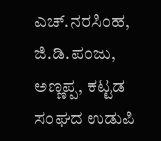ಎಚ್.ನರಸಿಂಹ, ಜಿ.ಡಿ.ಪಂಜು, ಅಣ್ಣಪ್ಪ, ಕಟ್ಟಡ ಸಂಘದ ಉಡುಪಿ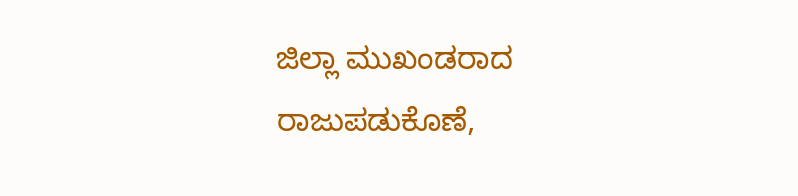ಜಿಲ್ಲಾ ಮುಖಂಡರಾದ ರಾಜುಪಡುಕೊಣೆ,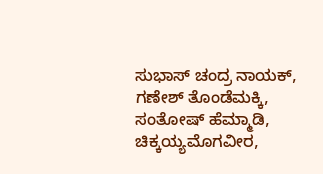ಸುಭಾಸ್ ಚಂದ್ರ ನಾಯಕ್, ಗಣೇಶ್ ತೊಂಡೆಮಕ್ಕಿ, ಸಂತೋಷ್ ಹೆಮ್ಮಾಡಿ, ಚಿಕ್ಕಯ್ಯಮೊಗವೀರ,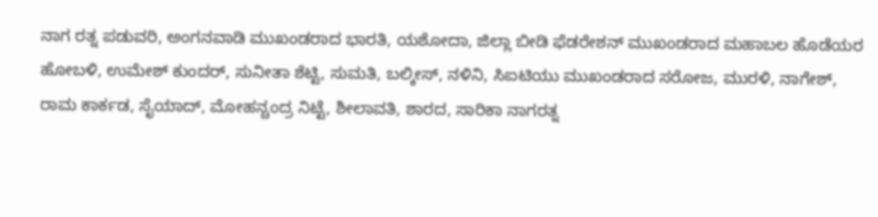ನಾಗ ರತ್ನ ಪಡುವರಿ, ಅಂಗನವಾಡಿ ಮುಖಂಡರಾದ ಭಾರತಿ, ಯಶೋದಾ, ಜಿಲ್ಲಾ ಬೀಡಿ ಫೆಡರೇಶನ್ ಮುಖಂಡರಾದ ಮಹಾಬಲ ಹೊಡೆಯರ ಹೋಬಳಿ, ಉಮೇಶ್ ಕುಂದರ್, ಸುನೀತಾ ಶೆಟ್ಟಿ, ಸುಮತಿ, ಬಲ್ಕೀಸ್, ನಳಿನಿ, ಸಿಐಟಿಯು ಮುಖಂಡರಾದ ಸರೋಜ, ಮುರಳಿ, ನಾಗೇಶ್, ರಾಮ ಕಾರ್ಕಡ, ಸೈಯಾದ್, ಮೋಹನ್ಚಂದ್ರ ನಿಟ್ಟೆ, ಶೀಲಾವತಿ, ಶಾರದ, ಸಾರಿಕಾ ನಾಗರತ್ನ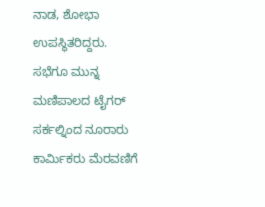ನಾಡ, ಶೋಭಾ ಉಪಸ್ಥಿತರಿದ್ದರು.
ಸಭೆಗೂ ಮುನ್ನ ಮಣಿಪಾಲದ ಟೈಗರ್ ಸರ್ಕಲ್ನಿಂದ ನೂರಾರು ಕಾರ್ಮಿಕರು ಮೆರವಣಿಗೆ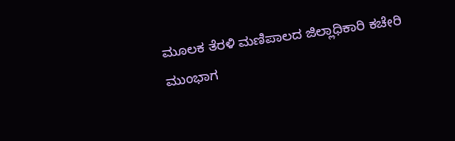ಮೂಲಕ ತೆರಳಿ ಮಣಿಪಾಲದ ಜಿಲ್ಲಾಧಿಕಾರಿ ಕಚೇರಿ ಮುಂಭಾಗ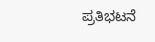ಪ್ರತಿಭಟನೆ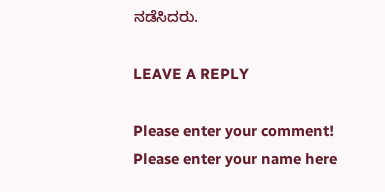ನಡೆಸಿದರು.

LEAVE A REPLY

Please enter your comment!
Please enter your name here